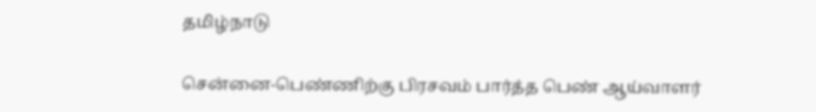தமிழ்நாடு

சென்னை-பெண்ணிற்கு பிரசவம் பார்த்த பெண் ஆய்வாளர்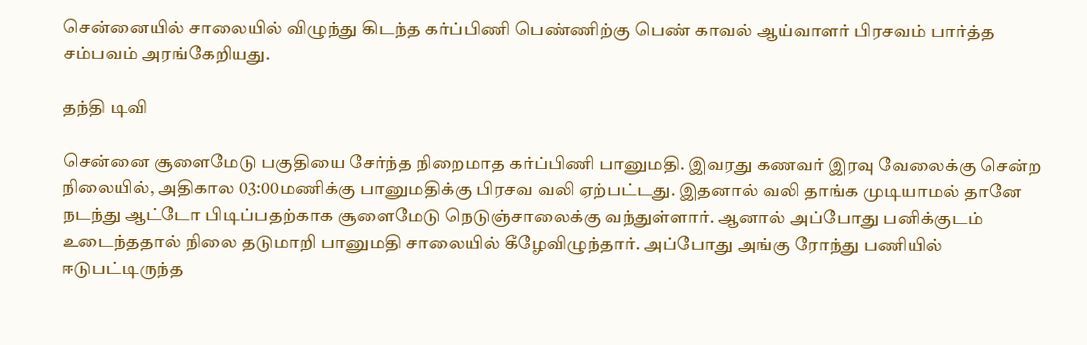சென்னையில் சாலையில் விழுந்து கிடந்த கர்ப்பிணி பெண்ணிற்கு பெண் காவல் ஆய்வாளர் பிரசவம் பார்த்த சம்பவம் அரங்கேறியது.

தந்தி டிவி

சென்னை சூளைமேடு பகுதியை சேர்ந்த நிறைமாத கர்ப்பிணி பானுமதி. இவரது கணவர் இரவு வேலைக்கு சென்ற நிலையில், அதிகால 03:00மணிக்கு பானுமதிக்கு பிரசவ வலி ஏற்பட்டது. இதனால் வலி தாங்க முடியாமல் தானே நடந்து ஆட்டோ பிடிப்பதற்காக சூளைமேடு நெடுஞ்சாலைக்கு வந்துள்ளார். ஆனால் அப்போது பனிக்குடம் உடைந்ததால் நிலை தடுமாறி பானுமதி சாலையில் கீழேவிழுந்தார். அப்போது அங்கு ரோந்து பணியில் ஈடுபட்டிருந்த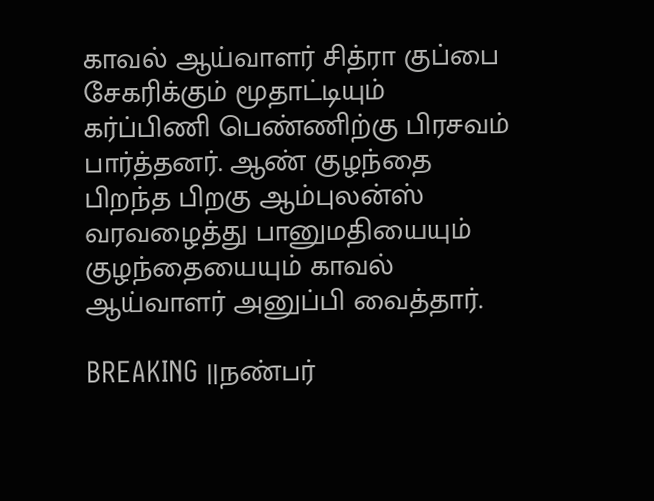காவல் ஆய்வாளர் சித்ரா குப்பை சேகரிக்கும் மூதாட்டியும் கர்ப்பிணி பெண்ணிற்கு பிரசவம் பார்த்தனர். ஆண் குழந்தை பிறந்த பிறகு ஆம்புலன்ஸ் வரவழைத்து பானுமதியையும் குழந்தையையும் காவல் ஆய்வாளர் அனுப்பி வைத்தார்.

BREAKING ||நண்பர்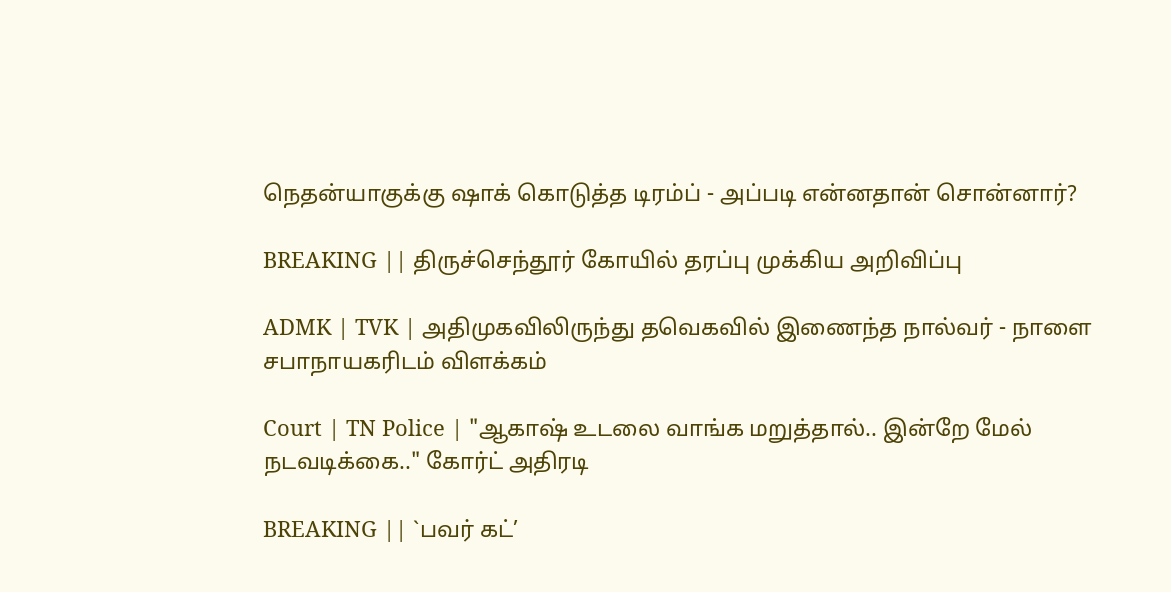நெதன்யாகுக்கு ஷாக் கொடுத்த டிரம்ப் - அப்படி என்னதான் சொன்னார்?

BREAKING || திருச்செந்தூர் கோயில் தரப்பு முக்கிய அறிவிப்பு

ADMK | TVK | அதிமுகவிலிருந்து தவெகவில் இணைந்த நால்வர் - நாளை சபாநாயகரிடம் விளக்கம்

Court | TN Police | "ஆகாஷ் உடலை வாங்க மறுத்தால்.. இன்றே மேல் நடவடிக்கை.." கோர்ட் அதிரடி

BREAKING || `பவர் கட்’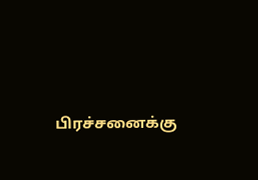பிரச்சனைக்கு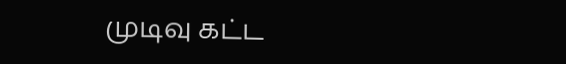முடிவு கட்ட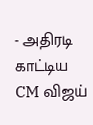- அதிரடி காட்டிய CM விஜய்